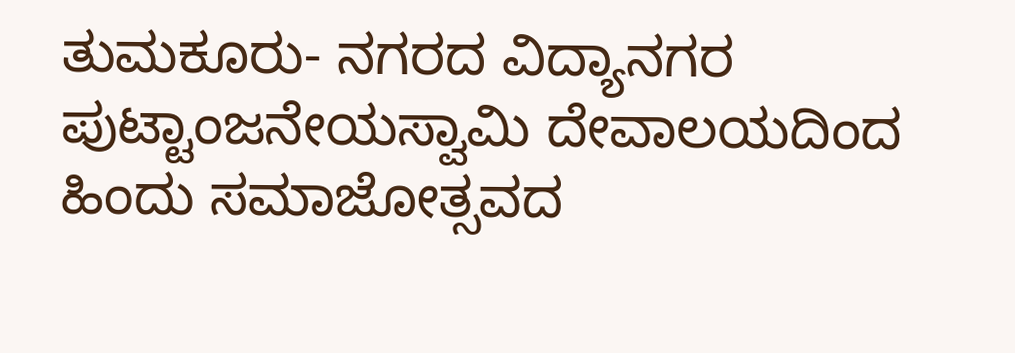ತುಮಕೂರು- ನಗರದ ವಿದ್ಯಾನಗರ ಪುಟ್ಟಾಂಜನೇಯಸ್ವಾಮಿ ದೇವಾಲಯದಿಂದ ಹಿಂದು ಸಮಾಜೋತ್ಸವದ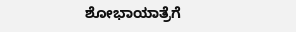ಶೋಭಾಯಾತ್ರೆಗೆ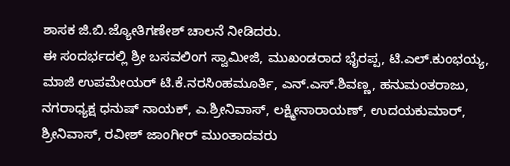ಶಾಸಕ ಜಿ.ಬಿ.ಜ್ಯೋತಿಗಣೇಶ್ ಚಾಲನೆ ನೀಡಿದರು.
ಈ ಸಂದರ್ಭದಲ್ಲಿ ಶ್ರೀ ಬಸವಲಿಂಗ ಸ್ವಾಮೀಜಿ, ಮುಖಂಡರಾದ ಭೈರಪ್ಪ, ಟಿ.ಎಲ್.ಕುಂಭಯ್ಯ, ಮಾಜಿ ಉಪಮೇಯರ್ ಟಿ.ಕೆ.ನರಸಿಂಹಮೂರ್ತಿ, ಎನ್.ಎಸ್.ಶಿವಣ್ಣ, ಹನುಮಂತರಾಜು, ನಗರಾಧ್ಯಕ್ಷ ಧನುಷ್ ನಾಯಕ್, ಎ.ಶ್ರೀನಿವಾಸ್, ಲಕ್ಷ್ಮೀನಾರಾಯಣ್, ಉದಯಕುಮಾರ್, ಶ್ರೀನಿವಾಸ್, ರವೀಶ್ ಜಾಂಗೀರ್ ಮುಂತಾದವರು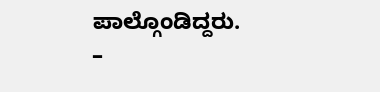ಪಾಲ್ಗೊಂಡಿದ್ದರು.
–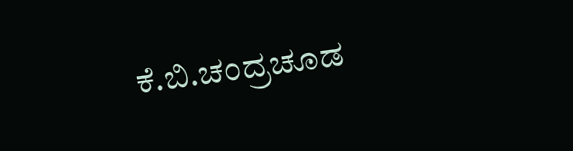ಕೆ.ಬಿ.ಚಂದ್ರಚೂಡ